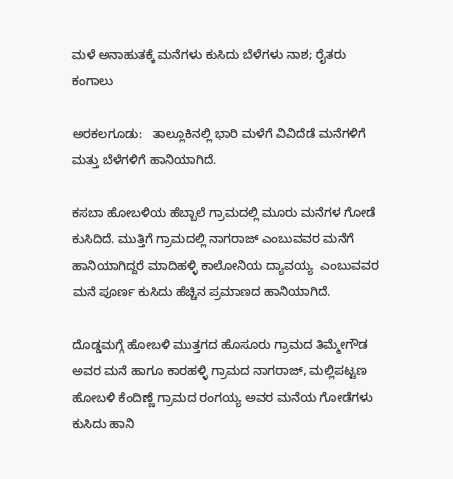ಮಳೆ ಅನಾಹುತಕ್ಕೆ ಮನೆಗಳು ಕುಸಿದು ಬೆಳೆಗಳು ನಾಶ; ರೈತರು ಕಂಗಾಲು

ಅರಕಲಗೂಡು:   ತಾಲ್ಲೂಕಿನಲ್ಲಿ ಭಾರಿ ಮಳೆಗೆ ವಿವಿದೆಡೆ ಮನೆಗಳಿಗೆ ಮತ್ತು ಬೆಳೆಗಳಿಗೆ ಹಾನಿಯಾಗಿದೆ.

ಕಸಬಾ ಹೋಬಳಿಯ ಹೆಬ್ಬಾಲೆ ಗ್ರಾಮದಲ್ಲಿ ಮೂರು ಮನೆಗಳ ಗೋಡೆ ಕುಸಿದಿದೆ. ಮುತ್ತಿಗೆ ಗ್ರಾಮದಲ್ಲಿ ನಾಗರಾಜ್ ಎಂಬುವವರ ಮನೆಗೆ ಹಾನಿಯಾಗಿದ್ದರೆ ಮಾದಿಹಳ್ಳಿ ಕಾಲೋನಿಯ ದ್ಯಾವಯ್ಯ  ಎಂಬುವವರ ಮನೆ ಪೂರ್ಣ ಕುಸಿದು ಹೆಚ್ಚಿನ ಪ್ರಮಾಣದ ಹಾನಿಯಾಗಿದೆ.

ದೊಡ್ಡಮಗ್ಗೆ ಹೋಬಳಿ ಮುತ್ತಗದ ಹೊಸೂರು ಗ್ರಾಮದ ತಿಮ್ಮೇಗೌಡ  ಅವರ ಮನೆ ಹಾಗೂ ಕಾರಹಳ್ಳಿ ಗ್ರಾಮದ ನಾಗರಾಜ್, ಮಲ್ಲಿಪಟ್ಟಣ ಹೋಬಳಿ ಕೆಂದಿಣ್ಣೆ ಗ್ರಾಮದ ರಂಗಯ್ಯ ಅವರ ಮನೆಯ ಗೋಡೆಗಳು ಕುಸಿದು ಹಾನಿ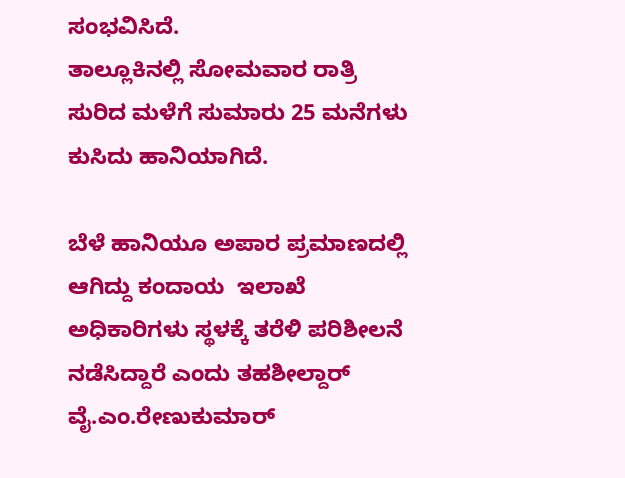ಸಂಭವಿಸಿದೆ.
ತಾಲ್ಲೂಕಿನಲ್ಲಿ ಸೋಮವಾರ ರಾತ್ರಿ ಸುರಿದ ಮಳೆಗೆ ಸುಮಾರು 25 ಮನೆಗಳು ಕುಸಿದು ಹಾನಿಯಾಗಿದೆ.

ಬೆಳೆ ಹಾನಿಯೂ ಅಪಾರ ಪ್ರಮಾಣದಲ್ಲಿ ಆಗಿದ್ದು ಕಂದಾಯ  ಇಲಾಖೆ  ಅಧಿಕಾರಿಗಳು ಸ್ಥಳಕ್ಕೆ ತರೆಳಿ ಪರಿಶೀಲನೆ ನಡೆಸಿದ್ದಾರೆ ಎಂದು ತಹಶೀಲ್ದಾರ್ ವೈ.ಎಂ.ರೇಣುಕುಮಾರ್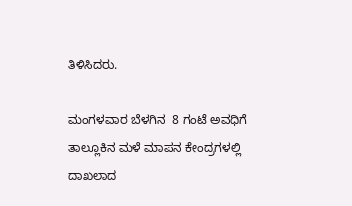ತಿಳಿಸಿದರು.

ಮಂಗಳವಾರ ಬೆಳಗಿನ  8 ಗಂಟೆ ಅವಧಿಗೆ ತಾಲ್ಲೂಕಿನ ಮಳೆ ಮಾಪನ ಕೇಂದ್ರಗಳಲ್ಲಿ ದಾಖಲಾದ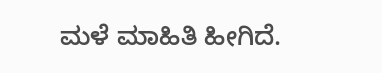ಮಳೆ ಮಾಹಿತಿ ಹೀಗಿದೆ.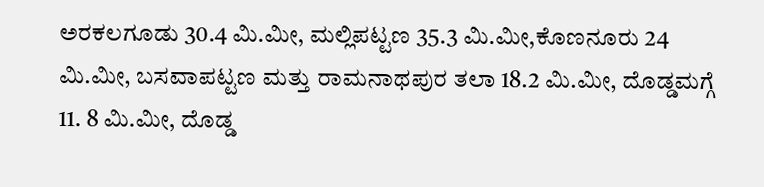ಅರಕಲಗೂಡು 30.4 ಮಿ.ಮೀ, ಮಲ್ಲಿಪಟ್ಟಣ 35.3 ಮಿ.ಮೀ,ಕೊಣನೂರು 24 ಮಿ.ಮೀ, ಬಸವಾಪಟ್ಟಣ ಮತ್ತು ರಾಮನಾಥಪುರ ತಲಾ 18.2 ಮಿ.ಮೀ, ದೊಡ್ಡಮಗ್ಗೆ 11. 8 ಮಿ.ಮೀ, ದೊಡ್ಡ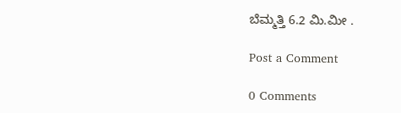ಬೆಮ್ಮತ್ತಿ 6.2 ಮಿ.ಮೀ .

Post a Comment

0 Comments